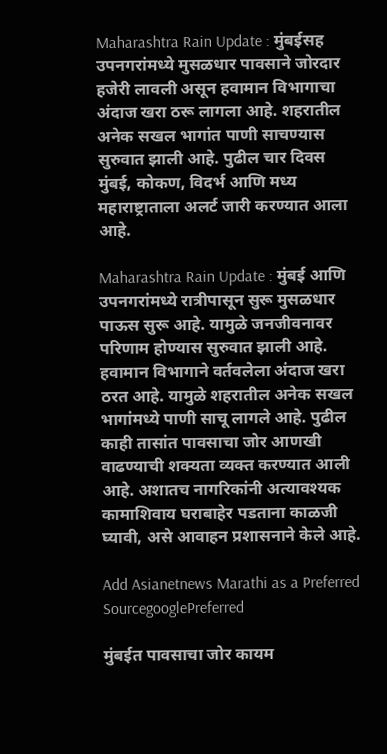Maharashtra Rain Update : मुंबईसह उपनगरांमध्ये मुसळधार पावसाने जोरदार हजेरी लावली असून हवामान विभागाचा अंदाज खरा ठरू लागला आहे. शहरातील अनेक सखल भागांत पाणी साचण्यास सुरुवात झाली आहे. पुढील चार दिवस मुंबई, कोकण, विदर्भ आणि मध्य महाराष्ट्राताला अलर्ट जारी करण्यात आला आहे.

Maharashtra Rain Update : मुंबई आणि उपनगरांमध्ये रात्रीपासून सुरू मुसळधार पाऊस सुरू आहे. यामुळे जनजीवनावर परिणाम होण्यास सुरुवात झाली आहे. हवामान विभागाने वर्तवलेला अंदाज खरा ठरत आहे. यामुळे शहरातील अनेक सखल भागांमध्ये पाणी साचू लागले आहे. पुढील काही तासांत पावसाचा जोर आणखी वाढण्याची शक्यता व्यक्त करण्यात आली आहे. अशातच नागरिकांनी अत्यावश्यक कामाशिवाय घराबाहेर पडताना काळजी घ्यावी, असे आवाहन प्रशासनाने केले आहे.

Add Asianetnews Marathi as a Preferred SourcegooglePreferred

मुंबईत पावसाचा जोर कायम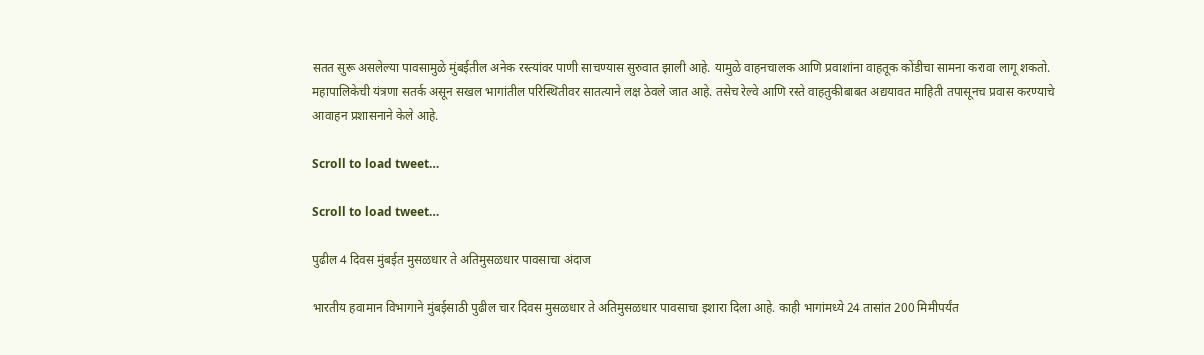सतत सुरू असलेल्या पावसामुळे मुंबईतील अनेक रस्त्यांवर पाणी साचण्यास सुरुवात झाली आहे. यामुळे वाहनचालक आणि प्रवाशांना वाहतूक कोंडीचा सामना करावा लागू शकतो. महापालिकेची यंत्रणा सतर्क असून सखल भागांतील परिस्थितीवर सातत्याने लक्ष ठेवले जात आहे. तसेच रेल्वे आणि रस्ते वाहतुकीबाबत अद्ययावत माहिती तपासूनच प्रवास करण्याचे आवाहन प्रशासनाने केले आहे.

Scroll to load tweet…

Scroll to load tweet…

पुढील 4 दिवस मुंबईत मुसळधार ते अतिमुसळधार पावसाचा अंदाज

भारतीय हवामान विभागाने मुंबईसाठी पुढील चार दिवस मुसळधार ते अतिमुसळधार पावसाचा इशारा दिला आहे. काही भागांमध्ये 24 तासांत 200 मिमीपर्यंत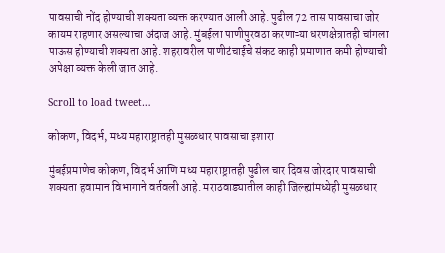पावसाची नोंद होण्याची शक्यता व्यक्त करण्यात आली आहे. पुढील 72 तास पावसाचा जोर कायम राहणार असल्याचा अंदाज आहे. मुंबईला पाणीपुरवठा करणाऱ्या धरणक्षेत्रातही चांगला पाऊस होण्याची शक्यता आहे. शहरावरील पाणीटंचाईचे संकट काही प्रमाणात कमी होण्याची अपेक्षा व्यक्त केली जात आहे.

Scroll to load tweet…

कोकण, विदर्भ, मध्य महाराष्ट्रातही मुसळधार पावसाचा इशारा

मुंबईप्रमाणेच कोकण, विदर्भ आणि मध्य महाराष्ट्रातही पुढील चार दिवस जोरदार पावसाची शक्यता हवामान विभागाने वर्तवली आहे. मराठवाड्यातील काही जिल्ह्यांमध्येही मुसळधार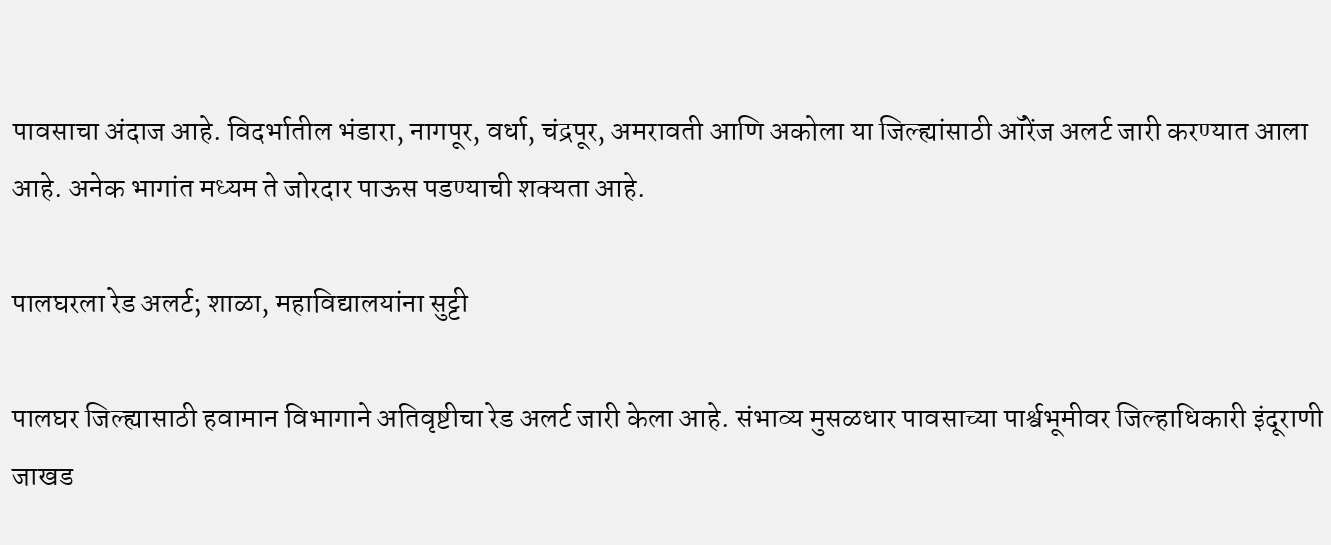पावसाचा अंदाज आहे. विदर्भातील भंडारा, नागपूर, वर्धा, चंद्रपूर, अमरावती आणि अकोला या जिल्ह्यांसाठी ऑरेंज अलर्ट जारी करण्यात आला आहे. अनेक भागांत मध्यम ते जोरदार पाऊस पडण्याची शक्यता आहे.

पालघरला रेड अलर्ट; शाळा, महाविद्यालयांना सुट्टी

पालघर जिल्ह्यासाठी हवामान विभागाने अतिवृष्टीचा रेड अलर्ट जारी केला आहे. संभाव्य मुसळधार पावसाच्या पार्श्वभूमीवर जिल्हाधिकारी इंदूराणी जाखड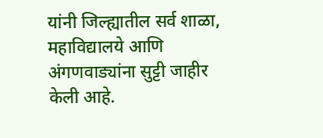यांनी जिल्ह्यातील सर्व शाळा, महाविद्यालये आणि अंगणवाड्यांना सुट्टी जाहीर केली आहे.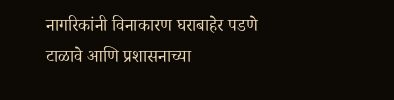नागरिकांनी विनाकारण घराबाहेर पडणे टाळावे आणि प्रशासनाच्या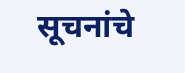सूचनांचे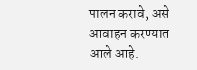पालन करावे, असे आवाहन करण्यात आले आहे.